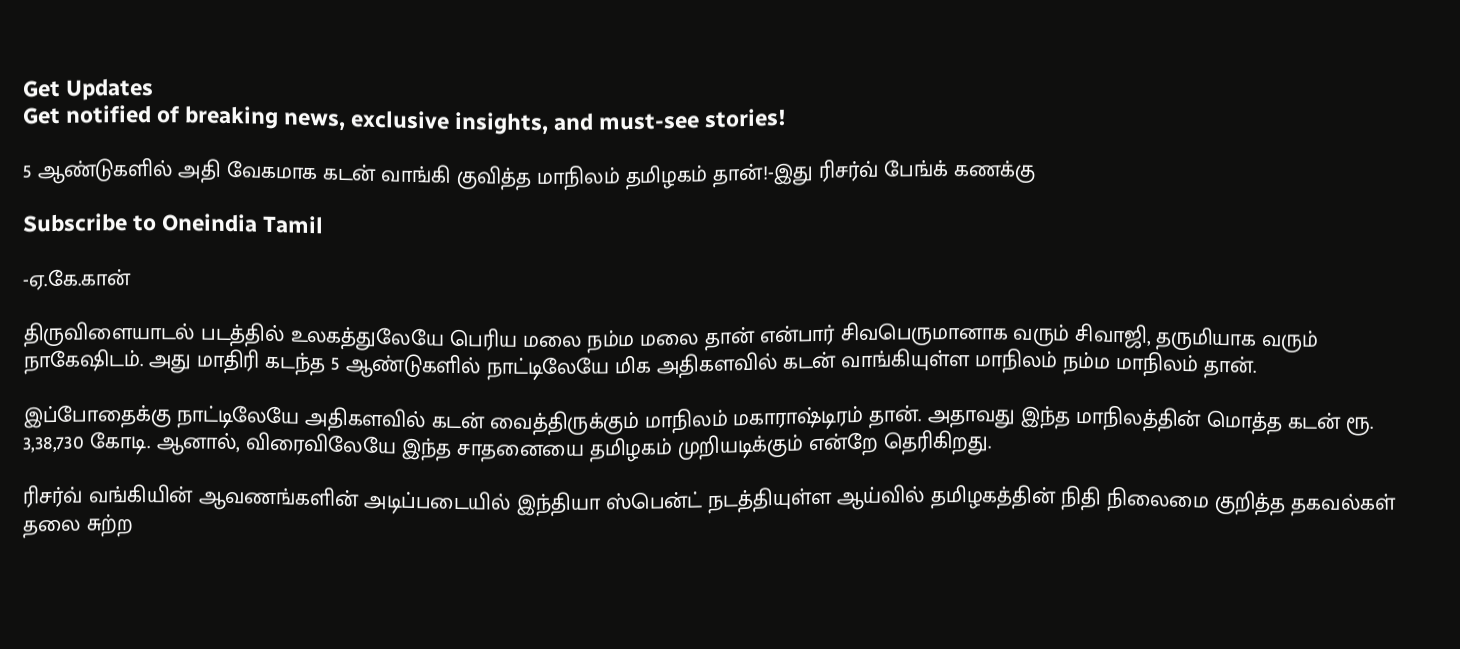Get Updates
Get notified of breaking news, exclusive insights, and must-see stories!

5 ஆண்டுகளில் அதி வேகமாக கடன் வாங்கி குவித்த மாநிலம் தமிழகம் தான்!-இது ரிசர்வ் பேங்க் கணக்கு

Subscribe to Oneindia Tamil

-ஏ.கே.கான்

திருவிளையாடல் படத்தில் உலகத்துலேயே பெரிய மலை நம்ம மலை தான் என்பார் சிவபெருமானாக வரும் சிவாஜி, தருமியாக வரும் நாகேஷிடம். அது மாதிரி கடந்த 5 ஆண்டுகளில் நாட்டிலேயே மிக அதிகளவில் கடன் வாங்கியுள்ள மாநிலம் நம்ம மாநிலம் தான்.

இப்போதைக்கு நாட்டிலேயே அதிகளவில் கடன் வைத்திருக்கும் மாநிலம் மகாராஷ்டிரம் தான். அதாவது இந்த மாநிலத்தின் மொத்த கடன் ரூ. 3,38,730 கோடி. ஆனால், விரைவிலேயே இந்த சாதனையை தமிழகம் முறியடிக்கும் என்றே தெரிகிறது.

ரிசர்வ் வங்கியின் ஆவணங்களின் அடிப்படையில் இந்தியா ஸ்பென்ட் நடத்தியுள்ள ஆய்வில் தமிழகத்தின் நிதி நிலைமை குறித்த தகவல்கள் தலை சுற்ற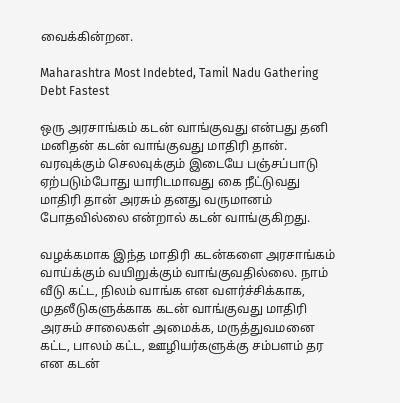வைக்கின்றன.

Maharashtra Most Indebted, Tamil Nadu Gathering Debt Fastest

ஒரு அரசாங்கம் கடன் வாங்குவது என்பது தனி மனிதன் கடன் வாங்குவது மாதிரி தான். வரவுக்கும் செலவுக்கும் இடையே பஞ்சப்பாடு ஏற்படும்போது யாரிடமாவது கை நீட்டுவது மாதிரி தான் அரசும் தனது வருமானம் போதவில்லை என்றால் கடன் வாங்குகிறது.

வழக்கமாக இந்த மாதிரி கடன்களை அரசாங்கம் வாய்க்கும் வயிறுக்கும் வாங்குவதில்லை. நாம் வீடு கட்ட, நிலம் வாங்க என வளர்ச்சிக்காக, முதலீடுகளுக்காக கடன் வாங்குவது மாதிரி அரசும் சாலைகள் அமைக்க, மருத்துவமனை கட்ட, பாலம் கட்ட, ஊழியர்களுக்கு சம்பளம் தர என கடன்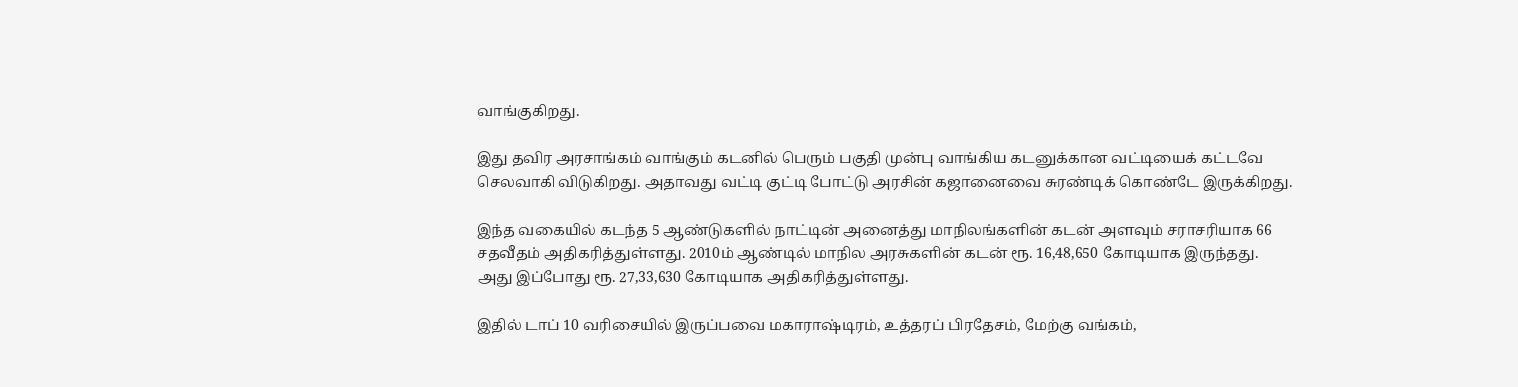வாங்குகிறது.

இது தவிர அரசாங்கம் வாங்கும் கடனில் பெரும் பகுதி முன்பு வாங்கிய கடனுக்கான வட்டியைக் கட்டவே செலவாகி விடுகிறது. அதாவது வட்டி குட்டி போட்டு அரசின் கஜானைவை சுரண்டிக் கொண்டே இருக்கிறது.

இந்த வகையில் கடந்த 5 ஆண்டுகளில் நாட்டின் அனைத்து மாநிலங்களின் கடன் அளவும் சராசரியாக 66 சதவீதம் அதிகரித்துள்ளது. 2010ம் ஆண்டில் மாநில அரசுகளின் கடன் ரூ. 16,48,650 கோடியாக இருந்தது. அது இப்போது ரூ. 27,33,630 கோடியாக அதிகரித்துள்ளது.

இதில் டாப் 10 வரிசையில் இருப்பவை மகாராஷ்டிரம், உத்தரப் பிரதேசம், மேற்கு வங்கம்,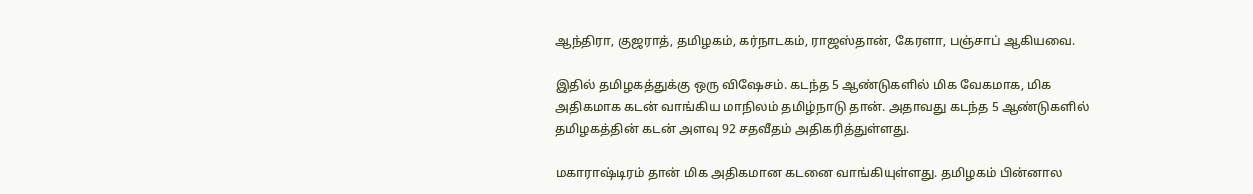ஆந்திரா, குஜராத், தமிழகம், கர்நாடகம், ராஜஸ்தான், கேரளா, பஞ்சாப் ஆகியவை.

இதில் தமிழகத்துக்கு ஒரு விஷேசம். கடந்த 5 ஆண்டுகளில் மிக வேகமாக, மிக அதிகமாக கடன் வாங்கிய மாநிலம் தமிழ்நாடு தான். அதாவது கடந்த 5 ஆண்டுகளில் தமிழகத்தின் கடன் அளவு 92 சதவீதம் அதிகரித்துள்ளது.

மகாராஷ்டிரம் தான் மிக அதிகமான கடனை வாங்கியுள்ளது. தமிழகம் பின்னால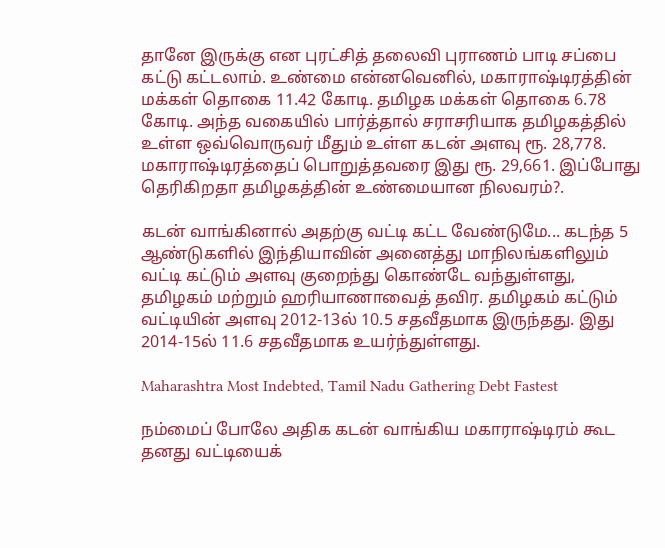தானே இருக்கு என புரட்சித் தலைவி புராணம் பாடி சப்பை கட்டு கட்டலாம். உண்மை என்னவெனில், மகாராஷ்டிரத்தின் மக்கள் தொகை 11.42 கோடி. தமிழக மக்கள் தொகை 6.78 கோடி. அந்த வகையில் பார்த்தால் சராசரியாக தமிழகத்தில் உள்ள ஒவ்வொருவர் மீதும் உள்ள கடன் அளவு ரூ. 28,778. மகாராஷ்டிரத்தைப் பொறுத்தவரை இது ரூ. 29,661. இப்போது தெரிகிறதா தமிழகத்தின் உண்மையான நிலவரம்?.

கடன் வாங்கினால் அதற்கு வட்டி கட்ட வேண்டுமே... கடந்த 5 ஆண்டுகளில் இந்தியாவின் அனைத்து மாநிலங்களிலும் வட்டி கட்டும் அளவு குறைந்து கொண்டே வந்துள்ளது, தமிழகம் மற்றும் ஹரியாணாவைத் தவிர. தமிழகம் கட்டும் வட்டியின் அளவு 2012-13ல் 10.5 சதவீதமாக இருந்தது. இது 2014-15ல் 11.6 சதவீதமாக உயர்ந்துள்ளது.

Maharashtra Most Indebted, Tamil Nadu Gathering Debt Fastest

நம்மைப் போலே அதிக கடன் வாங்கிய மகாராஷ்டிரம் கூட தனது வட்டியைக்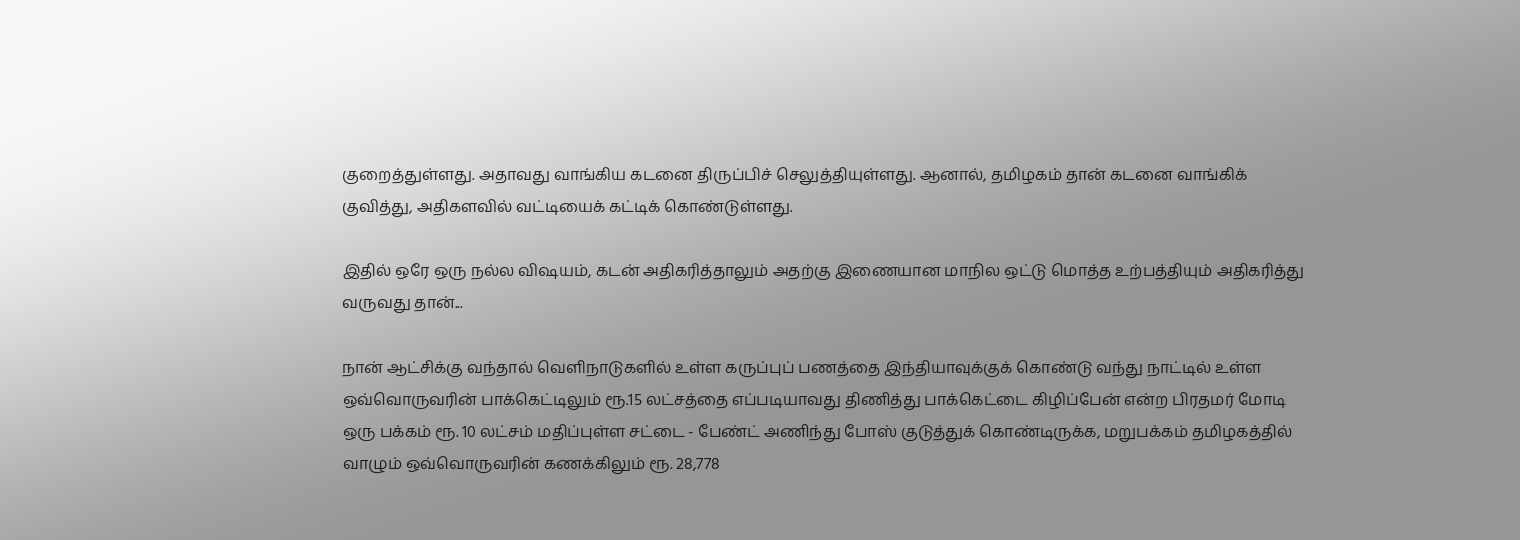குறைத்துள்ளது. அதாவது வாங்கிய கடனை திருப்பிச் செலுத்தியுள்ளது. ஆனால், தமிழகம் தான் கடனை வாங்கிக் குவித்து, அதிகளவில் வட்டியைக் கட்டிக் கொண்டுள்ளது.

இதில் ஒரே ஒரு நல்ல விஷயம், கடன் அதிகரித்தாலும் அதற்கு இணையான மாநில ஒட்டு மொத்த உற்பத்தியும் அதிகரித்து வருவது தான்...

நான் ஆட்சிக்கு வந்தால் வெளிநாடுகளில் உள்ள கருப்புப் பணத்தை இந்தியாவுக்குக் கொண்டு வந்து நாட்டில் உள்ள ஒவ்வொருவரின் பாக்கெட்டிலும் ரூ.15 லட்சத்தை எப்படியாவது திணித்து பாக்கெட்டை கிழிப்பேன் என்ற பிரதமர் மோடி ஒரு பக்கம் ரூ. 10 லட்சம் மதிப்புள்ள சட்டை - பேண்ட் அணிந்து போஸ் குடுத்துக் கொண்டிருக்க, மறுபக்கம் தமிழகத்தில் வாழும் ஒவ்வொருவரின் கணக்கிலும் ரூ. 28,778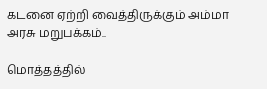கடனை ஏற்றி வைத்திருக்கும் அம்மா அரசு மறுபக்கம்..

மொத்தத்தில்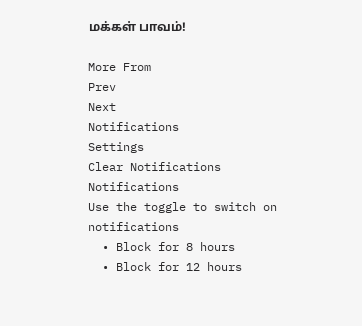மக்கள் பாவம்!

More From
Prev
Next
Notifications
Settings
Clear Notifications
Notifications
Use the toggle to switch on notifications
  • Block for 8 hours
  • Block for 12 hours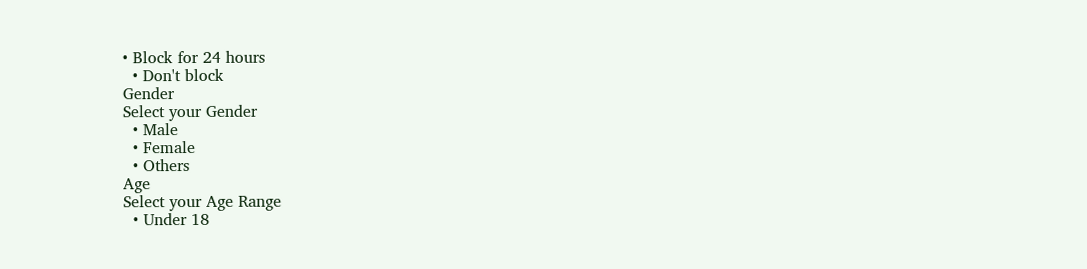• Block for 24 hours
  • Don't block
Gender
Select your Gender
  • Male
  • Female
  • Others
Age
Select your Age Range
  • Under 18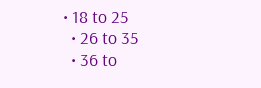• 18 to 25
  • 26 to 35
  • 36 to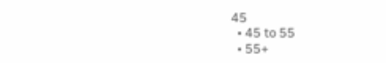45
  • 45 to 55
  • 55+